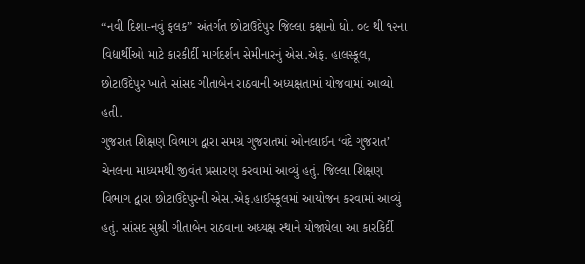“નવી દિશા-નવું ફલક” અંતર્ગત છોટાઉદેપુર જિલ્લા કક્ષાનો ધો. ૦૯ થી ૧૨ના વિદ્યાર્થીઓ માટે કારકીર્દી માર્ગદર્શન સેમીનારનું એસ.એફ. હાલસ્કૂલ, છોટાઉદેપુર ખાતે સાંસદ ગીતાબેન રાઠવાની અધ્યક્ષતામાં યોજવામાં આવ્યો હતી.
ગુજરાત શિક્ષણ વિભાગ દ્વારા સમગ્ર ગુજરાતમાં ઓનલાઈન ‘વંદે ગુજરાત’ ચેનલના માધ્યમથી જીવંત પ્રસારણ કરવામાં આવ્યું હતું. જિલ્લા શિક્ષણ વિભાગ દ્વારા છોટાઉદેપુરની એસ.એફ.હાઈસ્કૂલમાં આયોજન કરવામાં આવ્યું હતું. સાંસદ સુશ્રી ગીતાબેન રાઠવાના અધ્યક્ષ સ્થાને યોજાયેલા આ કારકિર્દી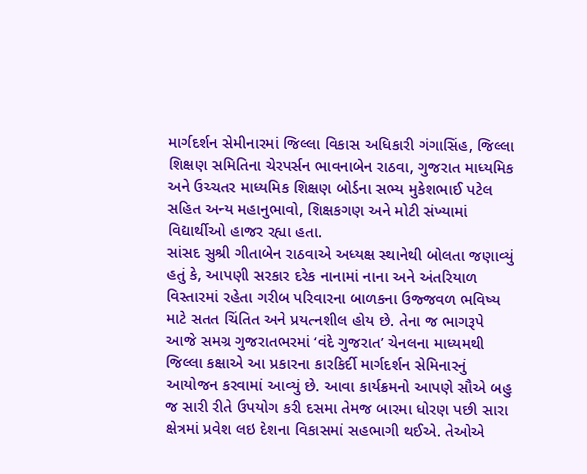માર્ગદર્શન સેમીનારમાં જિલ્લા વિકાસ અધિકારી ગંગાસિંહ, જિલ્લા શિક્ષણ સમિતિના ચેરપર્સન ભાવનાબેન રાઠવા, ગુજરાત માધ્યમિક અને ઉચ્ચતર માધ્યમિક શિક્ષણ બોર્ડના સભ્ય મુકેશભાઈ પટેલ સહિત અન્ય મહાનુભાવો, શિક્ષકગણ અને મોટી સંખ્યામાં વિદ્યાર્થીઓ હાજર રહ્યા હતા.
સાંસદ સુશ્રી ગીતાબેન રાઠવાએ અધ્યક્ષ સ્થાનેથી બોલતા જણાવ્યું હતું કે, આપણી સરકાર દરેક નાનામાં નાના અને અંતરિયાળ વિસ્તારમાં રહેતા ગરીબ પરિવારના બાળકના ઉજ્જવળ ભવિષ્ય માટે સતત ચિંતિત અને પ્રયત્નશીલ હોય છે. તેના જ ભાગરૂપે આજે સમગ્ર ગુજરાતભરમાં ‘વંદે ગુજરાત’ ચેનલના માધ્યમથી જિલ્લા કક્ષાએ આ પ્રકારના કારકિર્દી માર્ગદર્શન સેમિનારનું આયોજન કરવામાં આવ્યું છે. આવા કાર્યક્રમનો આપણે સૌએ બહુ જ સારી રીતે ઉપયોગ કરી દસમા તેમજ બારમા ધોરણ પછી સારા ક્ષેત્રમાં પ્રવેશ લઇ દેશના વિકાસમાં સહભાગી થઈએ. તેઓએ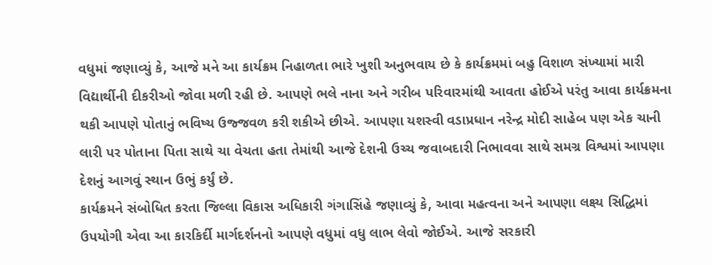વધુમાં જણાવ્યું કે, આજે મને આ કાર્યક્રમ નિહાળતા ભારે ખુશી અનુભવાય છે કે કાર્યક્રમમાં બહુ વિશાળ સંખ્યામાં મારી વિદ્યાર્થીની દીકરીઓ જોવા મળી રહી છે. આપણે ભલે નાના અને ગરીબ પરિવારમાંથી આવતા હોઈએ પરંતુ આવા કાર્યક્રમના થકી આપણે પોતાનું ભવિષ્ય ઉજ્જવળ કરી શકીએ છીએ. આપણા યશસ્વી વડાપ્રધાન નરેન્દ્ર મોદી સાહેબ પણ એક ચાની લારી પર પોતાના પિતા સાથે ચા વેચતા હતા તેમાંથી આજે દેશની ઉચ્ચ જવાબદારી નિભાવવા સાથે સમગ્ર વિશ્વમાં આપણા દેશનું આગવું સ્થાન ઉભું કર્યું છે.
કાર્યક્રમને સંબોધિત કરતા જિલ્લા વિકાસ અધિકારી ગંગાસિંહે જણાવ્યું કે, આવા મહત્વના અને આપણા લક્ષ્ય સિદ્ધિમાં ઉપયોગી એવા આ કારકિર્દી માર્ગદર્શનનો આપણે વધુમાં વધુ લાભ લેવો જોઈએ. આજે સરકારી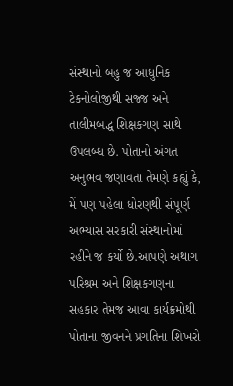સંસ્થાનો બહુ જ આધુનિક ટેકનોલોજીથી સજ્જ અને તાલીમબદ્ધ શિક્ષકગણ સાથે ઉપલબ્ધ છે. પોતાનો અંગત અનુભવ જણાવતા તેમણે કહ્યું કે, મેં પણ પહેલા ધોરણથી સંપૂર્ણ અભ્યાસ સરકારી સંસ્થાનોમાં રહીને જ કર્યો છે.આપણે અથાગ પરિશ્રમ અને શિક્ષકગણના સહકાર તેમજ આવા કાર્યક્રમોથી પોતાના જીવનને પ્રગતિના શિખરો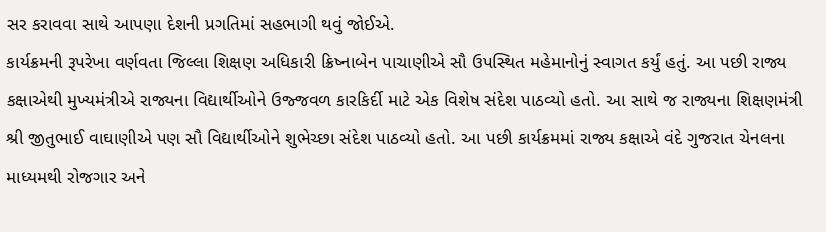સર કરાવવા સાથે આપણા દેશની પ્રગતિમાં સહભાગી થવું જોઈએ.
કાર્યક્રમની રૂપરેખા વર્ણવતા જિલ્લા શિક્ષણ અધિકારી ક્રિષ્નાબેન પાચાણીએ સૌ ઉપસ્થિત મહેમાનોનું સ્વાગત કર્યું હતું. આ પછી રાજ્ય કક્ષાએથી મુખ્યમંત્રીએ રાજ્યના વિદ્યાર્થીઓને ઉજ્જવળ કારકિર્દી માટે એક વિશેષ સંદેશ પાઠવ્યો હતો. આ સાથે જ રાજ્યના શિક્ષણમંત્રી શ્રી જીતુભાઈ વાઘાણીએ પણ સૌ વિદ્યાર્થીઓને શુભેચ્છા સંદેશ પાઠવ્યો હતો. આ પછી કાર્યક્રમમાં રાજ્ય કક્ષાએ વંદે ગુજરાત ચેનલના માધ્યમથી રોજગાર અને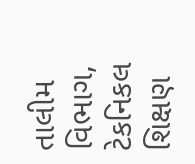તાલીમ વિભાગ, ટેકનિકલ શિક્ષણ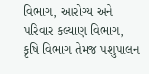વિભાગ, આરોગ્ય અને પરિવાર કલ્યાણ વિભાગ, કૃષિ વિભાગ તેમજ પશુપાલન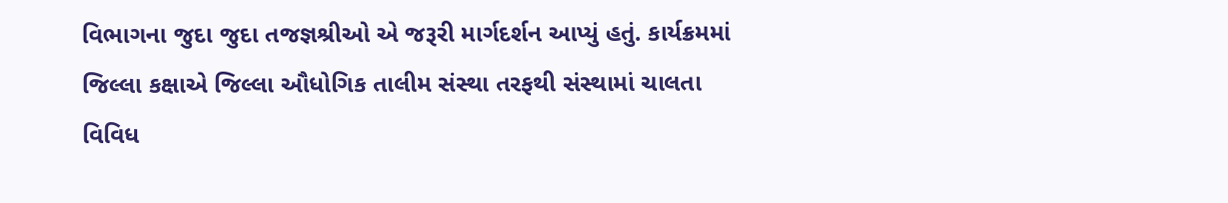વિભાગના જુદા જુદા તજજ્ઞશ્રીઓ એ જરૂરી માર્ગદર્શન આપ્યું હતું. કાર્યક્રમમાં જિલ્લા કક્ષાએ જિલ્લા ઔધોગિક તાલીમ સંસ્થા તરફથી સંસ્થામાં ચાલતા વિવિધ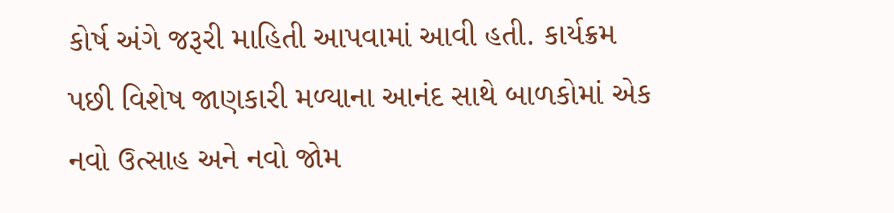કોર્ષ અંગે જરૂરી માહિતી આપવામાં આવી હતી. કાર્યક્રમ પછી વિશેષ જાણકારી મળ્યાના આનંદ સાથે બાળકોમાં એક નવો ઉત્સાહ અને નવો જોમ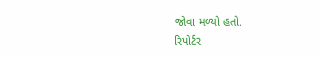જોવા મળ્યો હતો.
રિપોર્ટર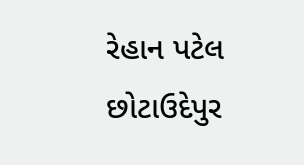રેહાન પટેલ છોટાઉદેપુર